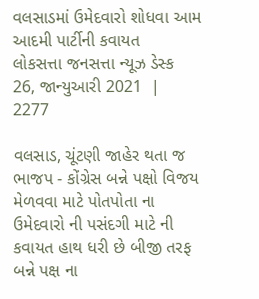વલસાડમાં ઉમેદવારો શોધવા આમ આદમી પાર્ટીની કવાયત
લોકસત્તા જનસત્તા ન્યૂઝ ડેસ્ક
26, જાન્યુઆરી 2021  |   2277

વલસાડ, ચૂંટણી જાહેર થતા જ ભાજપ - કોંગ્રેસ બન્ને પક્ષો વિજય મેળવવા માટે પોતપોતા ના ઉમેદવારો ની પસંદગી માટે ની કવાયત હાથ ધરી છે બીજી તરફ બન્ને પક્ષ ના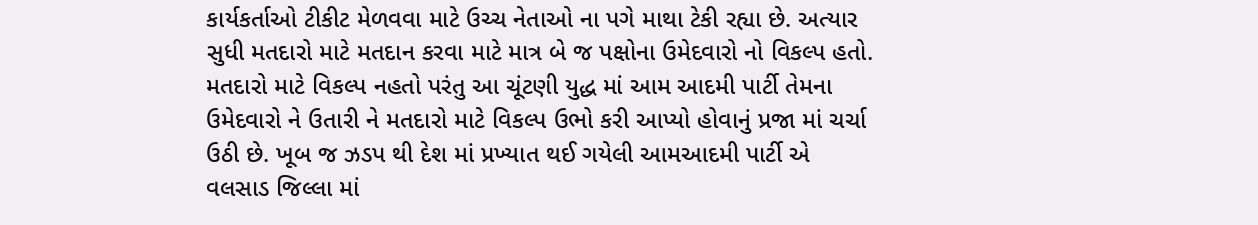કાર્યકર્તાઓ ટીકીટ મેળવવા માટે ઉચ્ચ નેતાઓ ના પગે માથા ટેકી રહ્યા છે. અત્યાર સુધી મતદારો માટે મતદાન કરવા માટે માત્ર બે જ પક્ષોના ઉમેદવારો નો વિકલ્પ હતો. મતદારો માટે વિકલ્પ નહતો પરંતુ આ ચૂંટણી યુદ્ધ માં આમ આદમી પાર્ટી તેમના ઉમેદવારો ને ઉતારી ને મતદારો માટે વિકલ્પ ઉભો કરી આપ્યો હોવાનું પ્રજા માં ચર્ચા ઉઠી છે. ખૂબ જ ઝડપ થી દેશ માં પ્રખ્યાત થઈ ગયેલી આમઆદમી પાર્ટી એ વલસાડ જિલ્લા માં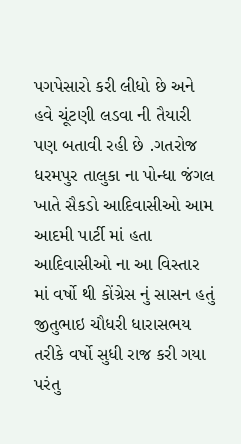પગપેસારો કરી લીધો છે અને હવે ચૂંટણી લડવા ની તૈયારી પણ બતાવી રહી છે .ગતરોજ ધરમપુર તાલુકા ના પોન્ધા જંગલ ખાતે સૈકડો આદિવાસીઓ આમ આદમી પાર્ટી માં હતા આદિવાસીઓ ના આ વિસ્તાર માં વર્ષો થી કોંગ્રેસ નું સાસન હતું જીતુભાઇ ચૌધરી ધારાસભય તરીકે વર્ષો સુધી રાજ કરી ગયા પરંતુ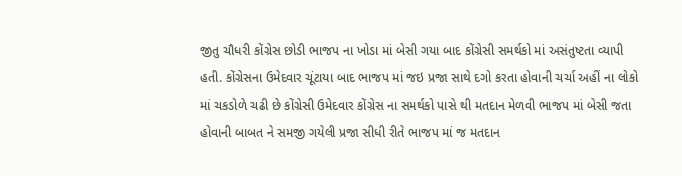જીતુ ચૌધરી કોંગ્રેસ છોડી ભાજપ ના ખોડા માં બેસી ગયા બાદ કોંગ્રેસી સમર્થકો માં અસંતુષ્ટતા વ્યાપી હતી. કોંગ્રેસના ઉમેદવાર ચૂંટાયા બાદ ભાજપ માં જઇ પ્રજા સાથે દગો કરતા હોવાની ચર્ચા અહીં ના લોકો માં ચકડોળે ચઢી છે કોંગ્રેસી ઉમેદવાર કોંગ્રેસ ના સમર્થકો પાસે થી મતદાન મેળવી ભાજપ માં બેસી જતા હોવાની બાબત ને સમજી ગયેલી પ્રજા સીધી રીતે ભાજપ માં જ મતદાન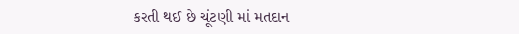કરતી થઈ છે ચૂંટણી માં મતદાન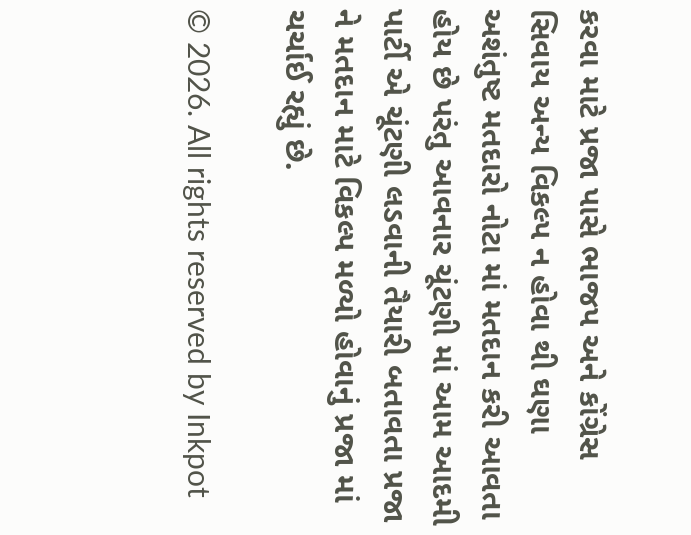કરવા માટે પ્રજા પાસે ભાજપ અને કોંગ્રેસ સિવાય અન્ય વિકલ્પ ન હોવા થી ઘણા અશંતુષ્ટ મતદારો નોટા માં મતદાન કરી આવતા હોય છે પરંતુ આવનાર ચૂંટણી માં આમ આદમી પાર્ટી એ ચૂંટણી લડવાની તૈયારી બતાવતા પ્રજા ને મતદાન માટે વિકલ્પ મળ્યો હોવાનું પ્રજા માં ચર્ચાઈ રહ્યું છે.

© 2026. All rights reserved by Inkpot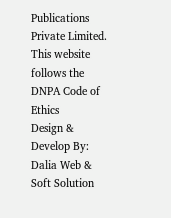Publications Private Limited.
This website follows the DNPA Code of Ethics
Design & Develop By:
Dalia Web & Soft Solution